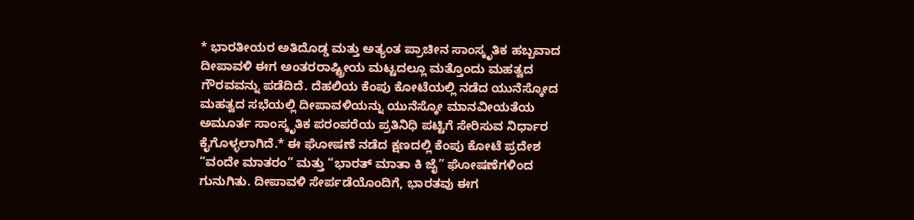* ಭಾರತೀಯರ ಅತಿದೊಡ್ಡ ಮತ್ತು ಅತ್ಯಂತ ಪ್ರಾಚೀನ ಸಾಂಸ್ಕೃತಿಕ ಹಬ್ಬವಾದ ದೀಪಾವಳಿ ಈಗ ಅಂತರರಾಷ್ಟ್ರೀಯ ಮಟ್ಟದಲ್ಲೂ ಮತ್ತೊಂದು ಮಹತ್ವದ ಗೌರವವನ್ನು ಪಡೆದಿದೆ. ದೆಹಲಿಯ ಕೆಂಪು ಕೋಟೆಯಲ್ಲಿ ನಡೆದ ಯುನೆಸ್ಕೋದ ಮಹತ್ವದ ಸಭೆಯಲ್ಲಿ ದೀಪಾವಳಿಯನ್ನು ಯುನೆಸ್ಕೋ ಮಾನವೀಯತೆಯ ಅಮೂರ್ತ ಸಾಂಸ್ಕೃತಿಕ ಪರಂಪರೆಯ ಪ್ರತಿನಿಧಿ ಪಟ್ಟಿಗೆ ಸೇರಿಸುವ ನಿರ್ಧಾರ ಕೈಗೊಳ್ಳಲಾಗಿದೆ.* ಈ ಘೋಷಣೆ ನಡೆದ ಕ್ಷಣದಲ್ಲಿ ಕೆಂಪು ಕೋಟೆ ಪ್ರದೇಶ “ವಂದೇ ಮಾತರಂ” ಮತ್ತು “ಭಾರತ್ ಮಾತಾ ಕಿ ಜೈ” ಘೋಷಣೆಗಳಿಂದ ಗುನುಗಿತು. ದೀಪಾವಳಿ ಸೇರ್ಪಡೆಯೊಂದಿಗೆ, ಭಾರತವು ಈಗ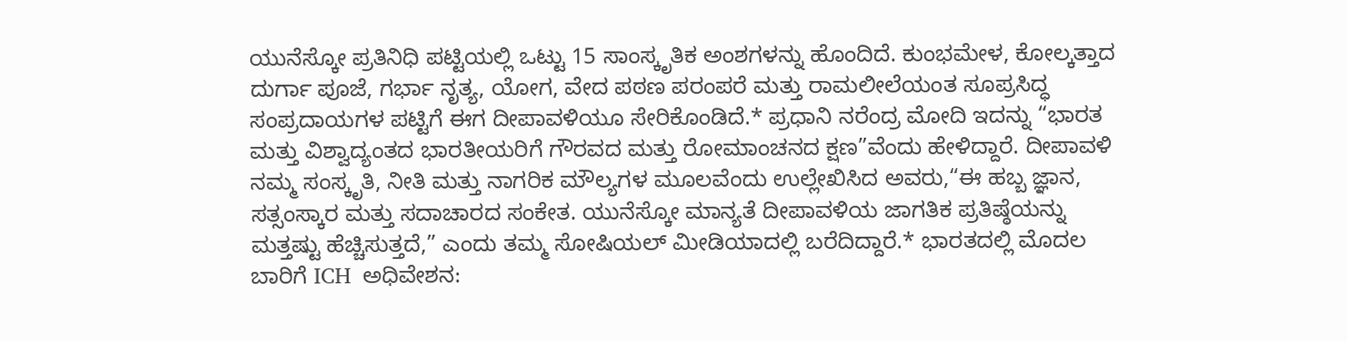ಯುನೆಸ್ಕೋ ಪ್ರತಿನಿಧಿ ಪಟ್ಟಿಯಲ್ಲಿ ಒಟ್ಟು 15 ಸಾಂಸ್ಕೃತಿಕ ಅಂಶಗಳನ್ನು ಹೊಂದಿದೆ. ಕುಂಭಮೇಳ, ಕೋಲ್ಕತ್ತಾದ ದುರ್ಗಾ ಪೂಜೆ, ಗರ್ಭಾ ನೃತ್ಯ, ಯೋಗ, ವೇದ ಪಠಣ ಪರಂಪರೆ ಮತ್ತು ರಾಮಲೀಲೆಯಂತ ಸೂಪ್ರಸಿದ್ಧ ಸಂಪ್ರದಾಯಗಳ ಪಟ್ಟಿಗೆ ಈಗ ದೀಪಾವಳಿಯೂ ಸೇರಿಕೊಂಡಿದೆ.* ಪ್ರಧಾನಿ ನರೆಂದ್ರ ಮೋದಿ ಇದನ್ನು “ಭಾರತ ಮತ್ತು ವಿಶ್ವಾದ್ಯಂತದ ಭಾರತೀಯರಿಗೆ ಗೌರವದ ಮತ್ತು ರೋಮಾಂಚನದ ಕ್ಷಣ”ವೆಂದು ಹೇಳಿದ್ದಾರೆ. ದೀಪಾವಳಿ ನಮ್ಮ ಸಂಸ್ಕೃತಿ, ನೀತಿ ಮತ್ತು ನಾಗರಿಕ ಮೌಲ್ಯಗಳ ಮೂಲವೆಂದು ಉಲ್ಲೇಖಿಸಿದ ಅವರು,“ಈ ಹಬ್ಬ ಜ್ಞಾನ, ಸತ್ಸಂಸ್ಕಾರ ಮತ್ತು ಸದಾಚಾರದ ಸಂಕೇತ. ಯುನೆಸ್ಕೋ ಮಾನ್ಯತೆ ದೀಪಾವಳಿಯ ಜಾಗತಿಕ ಪ್ರತಿಷ್ಠೆಯನ್ನು ಮತ್ತಷ್ಟು ಹೆಚ್ಚಿಸುತ್ತದೆ,” ಎಂದು ತಮ್ಮ ಸೋಷಿಯಲ್ ಮೀಡಿಯಾದಲ್ಲಿ ಬರೆದಿದ್ದಾರೆ.* ಭಾರತದಲ್ಲಿ ಮೊದಲ ಬಾರಿಗೆ ICH  ಅಧಿವೇಶನ: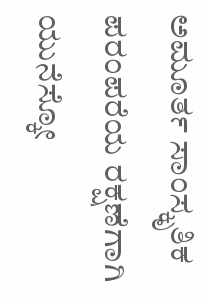ಅಮೂರ್ತ ಸಾಂಸ್ಕೃತಿಕ ಪರಂಪರೆಯ ರಕ್ಷಣೆಗಾಗಿ ಯುನೆಸ್ಕೋ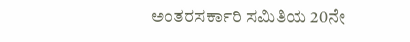ಅಂತರಸರ್ಕಾರಿ ಸಮಿತಿಯ 20ನೇ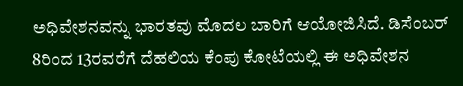ಅಧಿವೇಶನವನ್ನು ಭಾರತವು ಮೊದಲ ಬಾರಿಗೆ ಆಯೋಜಿಸಿದೆ. ಡಿಸೆಂಬರ್ 8ರಿಂದ 13ರವರೆಗೆ ದೆಹಲಿಯ ಕೆಂಪು ಕೋಟೆಯಲ್ಲಿ ಈ ಅಧಿವೇಶನ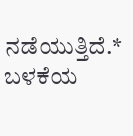ನಡೆಯುತ್ತಿದೆ.* ಬಳಕೆಯ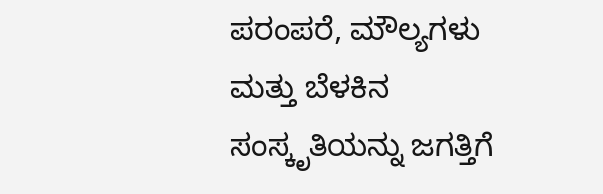ಪರಂಪರೆ, ಮೌಲ್ಯಗಳು ಮತ್ತು ಬೆಳಕಿನ ಸಂಸ್ಕೃತಿಯನ್ನು ಜಗತ್ತಿಗೆ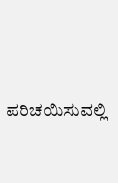ಪರಿಚಯಿಸುವಲ್ಲಿ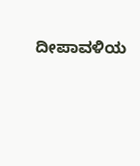ದೀಪಾವಳಿಯ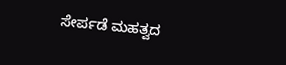ಸೇರ್ಪಡೆ ಮಹತ್ವದ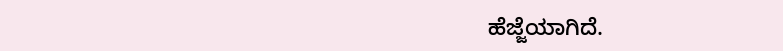ಹೆಜ್ಜೆಯಾಗಿದೆ.